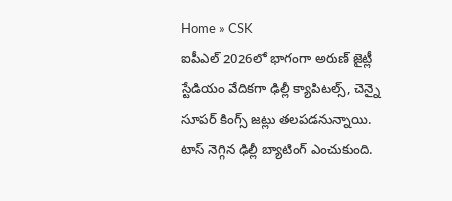Home » CSK
ఐపీఎల్ 2026లో భాగంగా అరుణ్ జైట్లీ స్టేడియం వేదికగా ఢిల్లీ క్యాపిటల్స్, చెన్నై సూపర్ కింగ్స్ జట్లు తలపడనున్నాయి. టాస్ నెగ్గిన ఢిల్లీ బ్యాటింగ్ ఎంచుకుంది.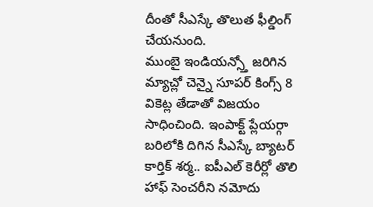దీంతో సీఎస్కే తొలుత ఫీల్డింగ్ చేయనుంది.
ముంబై ఇండియన్స్తో జరిగిన మ్యాచ్లో చెన్నై సూపర్ కింగ్స్ 8 వికెట్ల తేడాతో విజయం సాధించింది. ఇంపాక్ట్ ప్లేయర్గా బరిలోకి దిగిన సీఎస్కే బ్యాటర్ కార్తిక్ శర్మ.. ఐపీఎల్ కెరీర్లో తొలి హాఫ్ సెంచరీని నమోదు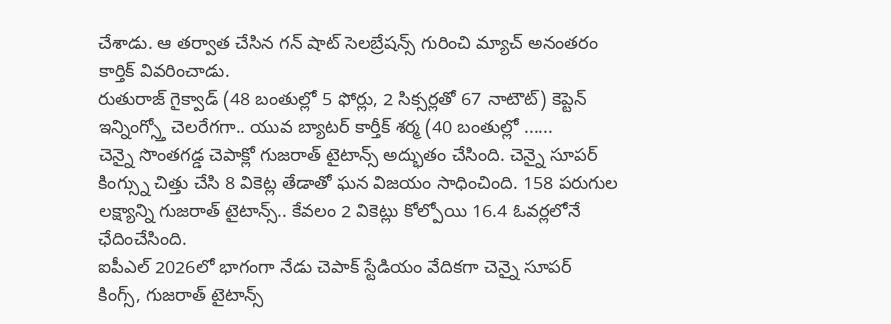చేశాడు. ఆ తర్వాత చేసిన గన్ షాట్ సెలబ్రేషన్స్ గురించి మ్యాచ్ అనంతరం కార్తిక్ వివరించాడు.
రుతురాజ్ గైక్వాడ్ (48 బంతుల్లో 5 ఫోర్లు, 2 సిక్సర్లతో 67 నాటౌట్) కెప్టెన్ ఇన్నింగ్స్తో చెలరేగగా.. యువ బ్యాటర్ కార్తీక్ శర్మ (40 బంతుల్లో ......
చెన్నై సొంతగడ్డ చెపాక్లో గుజరాత్ టైటాన్స్ అద్భుతం చేసింది. చెన్నై సూపర్ కింగ్స్ను చిత్తు చేసి 8 వికెట్ల తేడాతో ఘన విజయం సాధించింది. 158 పరుగుల లక్ష్యాన్ని గుజరాత్ టైటాన్స్.. కేవలం 2 వికెట్లు కోల్పోయి 16.4 ఓవర్లలోనే ఛేదించేసింది.
ఐపీఎల్ 2026లో భాగంగా నేడు చెపాక్ స్టేడియం వేదికగా చెన్నై సూపర్ కింగ్స్, గుజరాత్ టైటాన్స్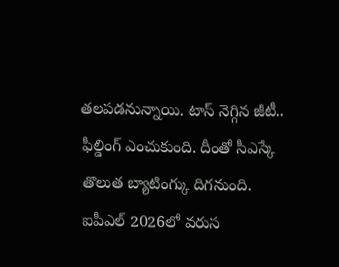తలపడనున్నాయి. టాస్ నెగ్గిన జీటీ.. ఫీల్డింగ్ ఎంచుకుంది. దీంతో సీఎస్కే తొలుత బ్యాటింగ్కు దిగనుంది.
ఐపీఎల్ 2026లో వరుస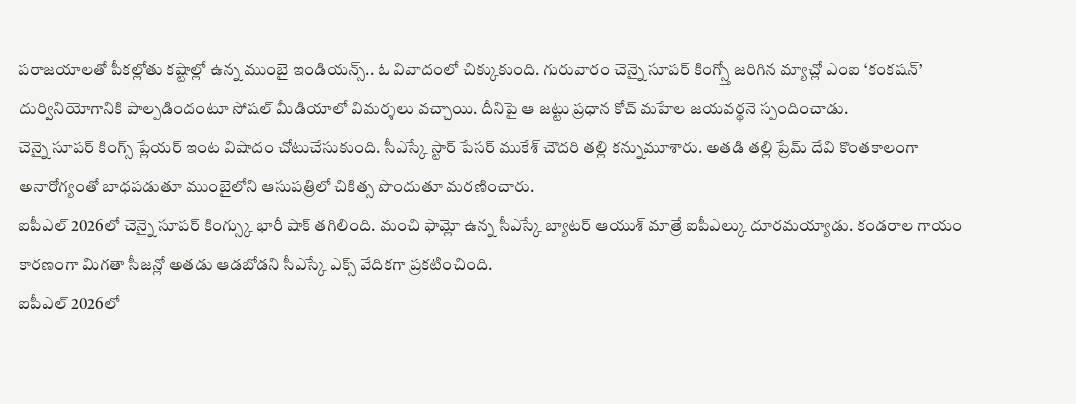పరాజయాలతో పీకల్లోతు కష్టాల్లో ఉన్న ముంబై ఇండియన్స్.. ఓ వివాదంలో చిక్కుకుంది. గురువారం చెన్నై సూపర్ కింగ్స్తో జరిగిన మ్యాచ్లో ఎంఐ ‘కంకషన్’ దుర్వినియోగానికి పాల్పడిందంటూ సోషల్ మీడియాలో విమర్శలు వచ్చాయి. దీనిపై ఆ జట్టు ప్రధాన కోచ్ మహేల జయవర్థనె స్పందించాడు.
చెన్నై సూపర్ కింగ్స్ ప్లేయర్ ఇంట విషాదం చోటుచేసుకుంది. సీఎస్కే స్టార్ పేసర్ ముకేశ్ చౌదరి తల్లి కన్నుమూశారు. అతడి తల్లి ప్రేమ్ దేవి కొంతకాలంగా అనారోగ్యంతో బాధపడుతూ ముంబైలోని ఆసుపత్రిలో చికిత్స పొందుతూ మరణించారు.
ఐపీఎల్ 2026లో చెన్నై సూపర్ కింగ్స్కు భారీ షాక్ తగిలింది. మంచి ఫామ్లో ఉన్న సీఎస్కే బ్యాటర్ ఆయుశ్ మాత్రే ఐపీఎల్కు దూరమయ్యాడు. కండరాల గాయం కారణంగా మిగతా సీజన్లో అతడు ఆడబోడని సీఎస్కే ఎక్స్ వేదికగా ప్రకటించింది.
ఐపీఎల్ 2026లో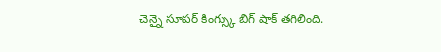చెన్నై సూపర్ కింగ్స్కు బిగ్ షాక్ తగిలింది.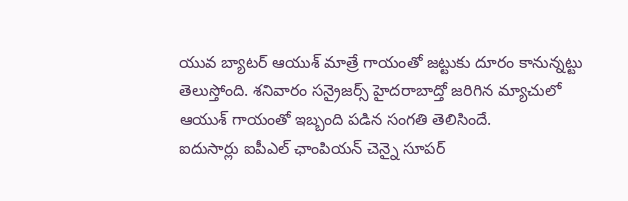యువ బ్యాటర్ ఆయుశ్ మాత్రే గాయంతో జట్టుకు దూరం కానున్నట్టు తెలుస్తోంది. శనివారం సన్రైజర్స్ హైదరాబాద్తో జరిగిన మ్యాచులో ఆయుశ్ గాయంతో ఇబ్బంది పడిన సంగతి తెలిసిందే.
ఐదుసార్లు ఐపీఎల్ ఛాంపియన్ చెన్నై సూపర్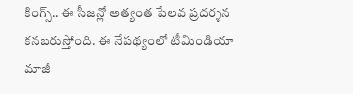కింగ్స్.. ఈ సీజన్లో అత్యంత పేలవ ప్రదర్శన కనబరుస్తోంది. ఈ నేపథ్యంలో టీమిండియా మాజీ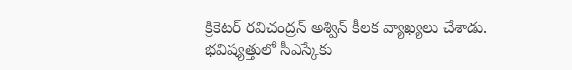క్రికెటర్ రవిచంద్రన్ అశ్విన్ కీలక వ్యాఖ్యలు చేశాడు. భవిష్యత్తులో సీఎస్కేకు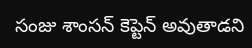సంజు శాంసన్ కెప్టెన్ అవుతాడని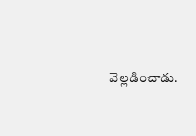వెల్లడించాడు.